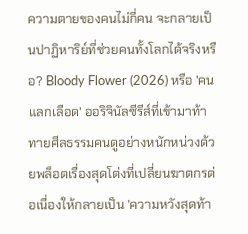ความตายของคนไม่กี่คน จะกลายเป็นปาฏิหาริย์ที่ช่วยคนทั้งโลกได้จริงหรือ? Bloody Flower (2026) หรือ 'คนแลกเลือด' ออริจินัลซีรีส์ที่เข้ามาท้าทายศีลธรรมคนดูอย่างหนักหน่วงด้วยพล็อตเรื่องสุดโต่งที่เปลี่ยนฆาตกรต่อเนื่องให้กลายเป็น 'ความหวังสุดท้า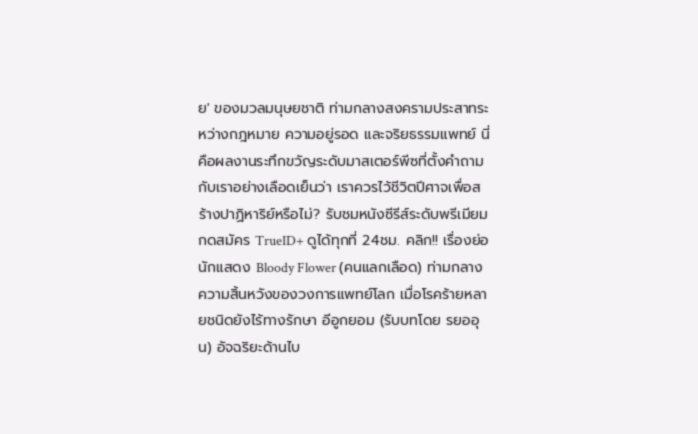ย' ของมวลมนุษยชาติ ท่ามกลางสงครามประสาทระหว่างกฎหมาย ความอยู่รอด และจริยธรรมแพทย์ นี่คือผลงานระทึกขวัญระดับมาสเตอร์พีซที่ตั้งคำถามกับเราอย่างเลือดเย็นว่า เราควรไว้ชีวิตปีศาจเพื่อสร้างปาฏิหาริย์หรือไม่? รับชมหนังซีรีส์ระดับพรีเมียม กดสมัคร TrueID+ ดูได้ทุกที่ 24ชม. คลิก!! เรื่องย่อ นักแสดง Bloody Flower (คนแลกเลือด) ท่ามกลางความสิ้นหวังของวงการแพทย์โลก เมื่อโรคร้ายหลายชนิดยังไร้ทางรักษา อีอูกยอม (รับบทโดย รยออุน) อัจฉริยะด้านไบ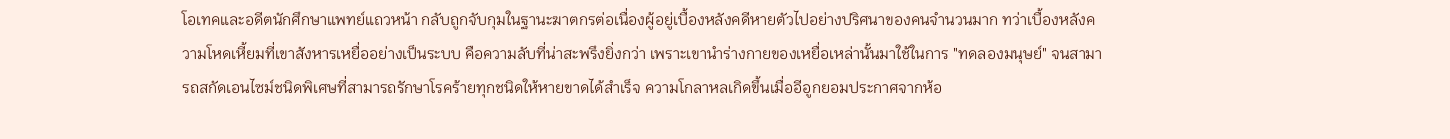โอเทคและอดีตนักศึกษาแพทย์แถวหน้า กลับถูกจับกุมในฐานะฆาตกรต่อเนื่องผู้อยู่เบื้องหลังคดีหายตัวไปอย่างปริศนาของคนจำนวนมาก ทว่าเบื้องหลังความโหดเหี้ยมที่เขาสังหารเหยื่ออย่างเป็นระบบ คือความลับที่น่าสะพรึงยิ่งกว่า เพราะเขานำร่างกายของเหยื่อเหล่านั้นมาใช้ในการ "ทดลองมนุษย์" จนสามารถสกัดเอนไซม์ชนิดพิเศษที่สามารถรักษาโรคร้ายทุกชนิดให้หายขาดได้สำเร็จ ความโกลาหลเกิดขึ้นเมื่ออีอูกยอมประกาศจากห้อ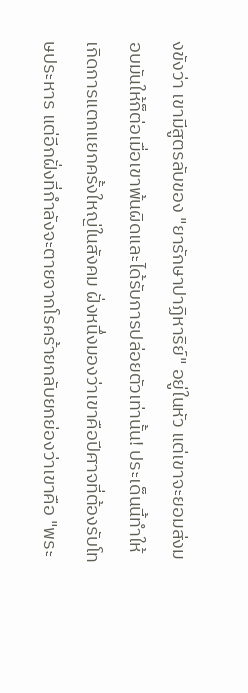งขังว่า เขามีสูตรลับของ "ยารักษาปาฏิหาริย์" อยู่ในหัว แต่เขาจะยอมส่งมอบมันให้ก็ต่อเมื่อเขาพ้นผิดและได้รับการปล่อยตัวเท่านั้น! ประเด็นนี้ทำให้เกิดการแตกแยกครั้งใหญ่ในสังคม ฝั่งหนึ่งมองว่าเขาคือปีศาจที่ต้องรับโทษประหาร แต่อีกฝั่งที่กำลังจะตายจากโรคร้ายกลับยกย่องว่าเขาคือ "พระ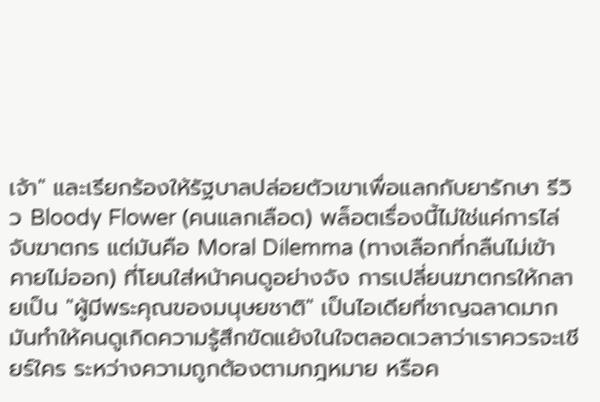เจ้า" และเรียกร้องให้รัฐบาลปล่อยตัวเขาเพื่อแลกกับยารักษา รีวิว Bloody Flower (คนแลกเลือด) พล็อตเรื่องนี้ไม่ใช่แค่การไล่จับฆาตกร แต่มันคือ Moral Dilemma (ทางเลือกที่กลืนไม่เข้าคายไม่ออก) ที่โยนใส่หน้าคนดูอย่างจัง การเปลี่ยนฆาตกรให้กลายเป็น "ผู้มีพระคุณของมนุษยชาติ" เป็นไอเดียที่ชาญฉลาดมาก มันทำให้คนดูเกิดความรู้สึกขัดแย้งในใจตลอดเวลาว่าเราควรจะเชียร์ใคร ระหว่างความถูกต้องตามกฎหมาย หรือค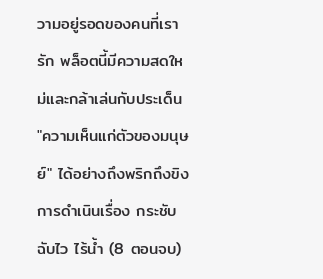วามอยู่รอดของคนที่เรารัก พล็อตนี้มีความสดใหม่และกล้าเล่นกับประเด็น "ความเห็นแก่ตัวของมนุษย์" ได้อย่างถึงพริกถึงขิง การดำเนินเรื่อง กระชับ ฉับไว ไร้น้ำ (8 ตอนจบ)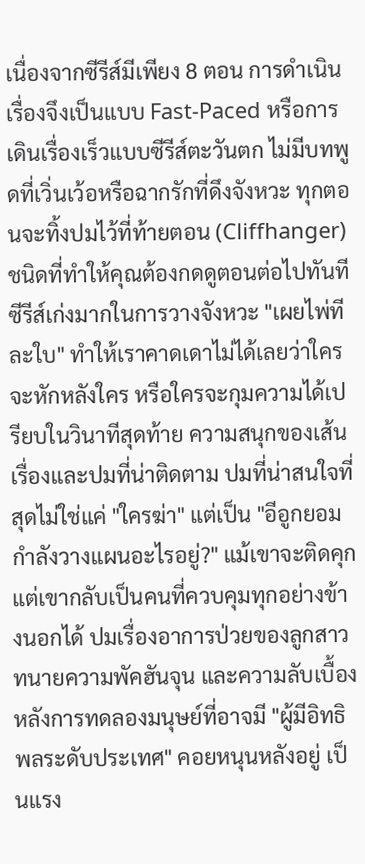เนื่องจากซีรีส์มีเพียง 8 ตอน การดำเนินเรื่องจึงเป็นแบบ Fast-Paced หรือการเดินเรื่องเร็วแบบซีรีส์ตะวันตก ไม่มีบทพูดที่เวิ่นเว้อหรือฉากรักที่ดึงจังหวะ ทุกตอนจะทิ้งปมไว้ที่ท้ายตอน (Cliffhanger) ชนิดที่ทำให้คุณต้องกดดูตอนต่อไปทันที ซีรีส์เก่งมากในการวางจังหวะ "เผยไพ่ทีละใบ" ทำให้เราคาดเดาไม่ได้เลยว่าใครจะหักหลังใคร หรือใครจะกุมความได้เปรียบในวินาทีสุดท้าย ความสนุกของเส้นเรื่องและปมที่น่าติดตาม ปมที่น่าสนใจที่สุดไม่ใช่แค่ "ใครฆ่า" แต่เป็น "อีอูกยอมกำลังวางแผนอะไรอยู่?" แม้เขาจะติดคุก แต่เขากลับเป็นคนที่ควบคุมทุกอย่างข้างนอกได้ ปมเรื่องอาการป่วยของลูกสาวทนายความพัคฮันจุน และความลับเบื้องหลังการทดลองมนุษย์ที่อาจมี "ผู้มีอิทธิพลระดับประเทศ" คอยหนุนหลังอยู่ เป็นแรง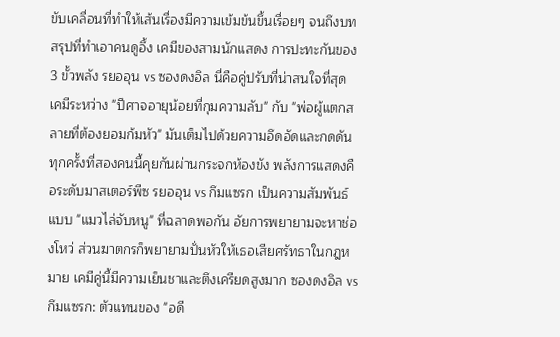ขับเคลื่อนที่ทำให้เส้นเรื่องมีความเข้มข้นขึ้นเรื่อยๆ จนถึงบทสรุปที่ทำเอาคนดูอึ้ง เคมีของสามนักแสดง การปะทะกันของ 3 ขั้วพลัง รยออุน vs ซองดงอิล นี่คือคู่ปรับที่น่าสนใจที่สุด เคมีระหว่าง "ปีศาจอายุน้อยที่กุมความลับ" กับ "พ่อผู้แตกสลายที่ต้องยอมก้มหัว" มันเต็มไปด้วยความอึดอัดและกดดัน ทุกครั้งที่สองคนนี้คุยกันผ่านกระจกห้องขัง พลังการแสดงคือระดับมาสเตอร์พีซ รยออุน vs กึมแซรก เป็นความสัมพันธ์แบบ "แมวไล่จับหนู" ที่ฉลาดพอกัน อัยการพยายามจะหาช่องโหว่ ส่วนฆาตกรก็พยายามปั่นหัวให้เธอเสียศรัทธาในกฎหมาย เคมีคู่นี้มีความเย็นชาและตึงเครียดสูงมาก ซองดงอิล vs กึมแซรก: ตัวแทนของ "อดี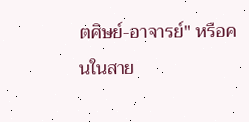ตศิษย์-อาจารย์" หรือคนในสาย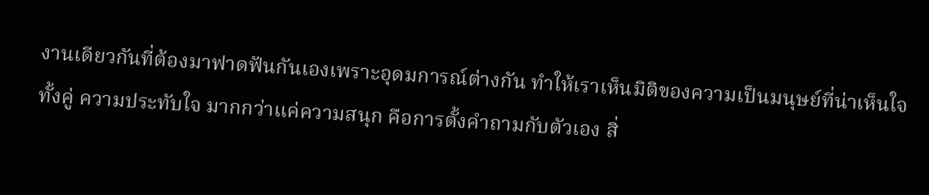งานเดียวกันที่ต้องมาฟาดฟันกันเองเพราะอุดมการณ์ต่างกัน ทำให้เราเห็นมิติของความเป็นมนุษย์ที่น่าเห็นใจทั้งคู่ ความประทับใจ มากกว่าแค่ความสนุก คือการตั้งคำถามกับตัวเอง สิ่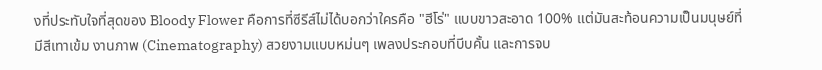งที่ประทับใจที่สุดของ Bloody Flower คือการที่ซีรีส์ไม่ได้บอกว่าใครคือ "ฮีโร่" แบบขาวสะอาด 100% แต่มันสะท้อนความเป็นมนุษย์ที่มีสีเทาเข้ม งานภาพ (Cinematography) สวยงามแบบหม่นๆ เพลงประกอบที่บีบคั้น และการจบ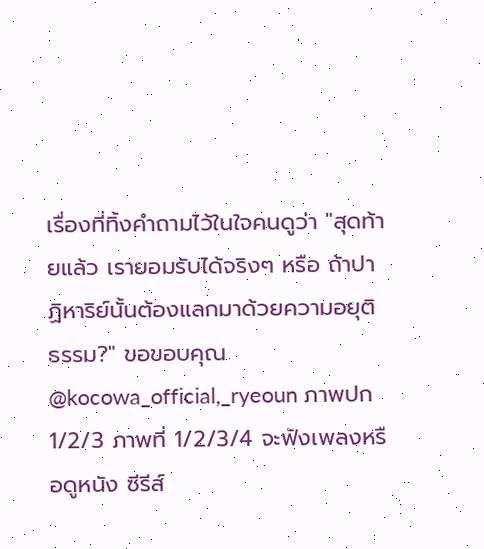เรื่องที่ทิ้งคำถามไว้ในใจคนดูว่า "สุดท้ายแล้ว เรายอมรับได้จริงๆ หรือ ถ้าปาฏิหาริย์นั้นต้องแลกมาด้วยความอยุติธรรม?" ขอขอบคุณ @kocowa_official,_ryeoun ภาพปก 1/2/3 ภาพที่ 1/2/3/4 จะฟังเพลงหรือดูหนัง ซีรีส์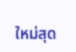ใหม่สุด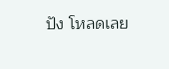ปัง โหลดเลย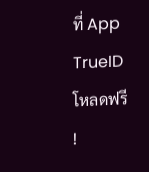ที่ App TrueID โหลดฟรี !